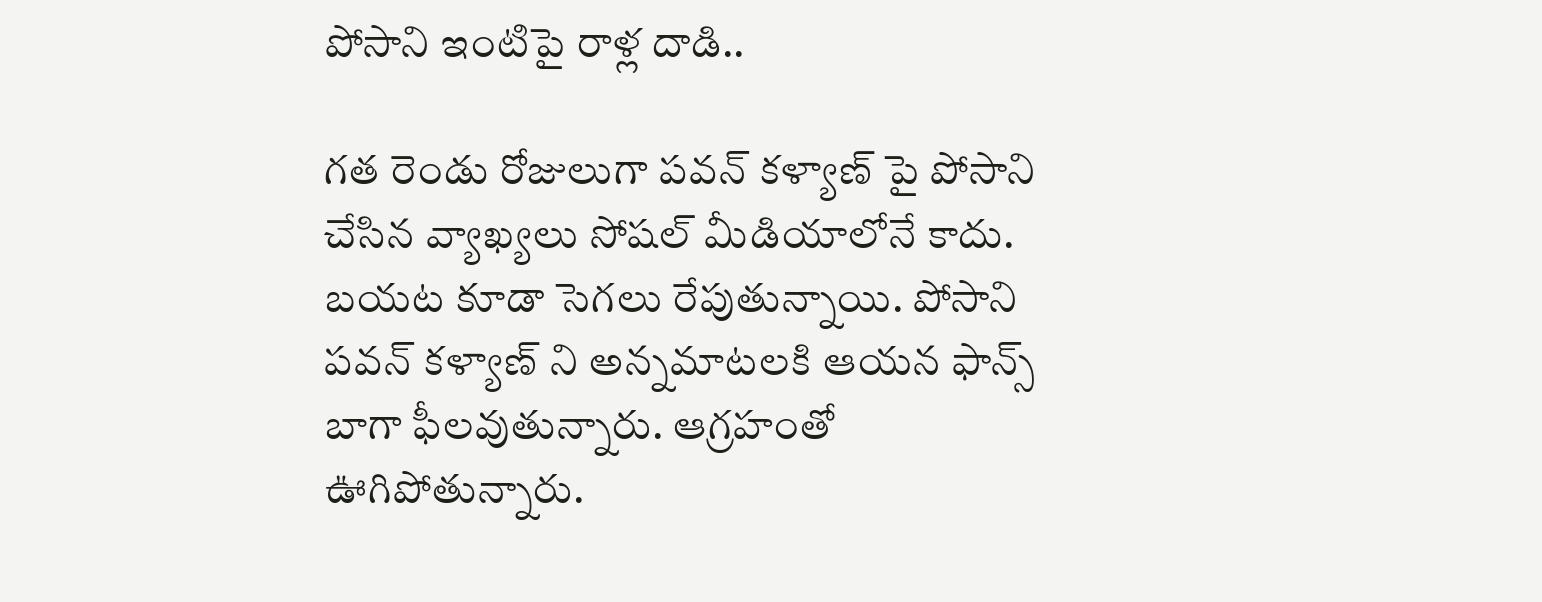పోసాని ఇంటిపై రాళ్ల దాడి..

గత రెండు రోజులుగా పవన్ కళ్యాణ్ పై పోసాని చేసిన వ్యాఖ్యలు సోషల్ మీడియాలోనే కాదు. బయట కూడా సెగలు రేపుతున్నాయి. పోసాని పవన్ కళ్యాణ్ ని అన్నమాటలకి ఆయన ఫాన్స్ బాగా ఫీలవుతున్నారు. ఆగ్రహంతో ఊగిపోతున్నారు.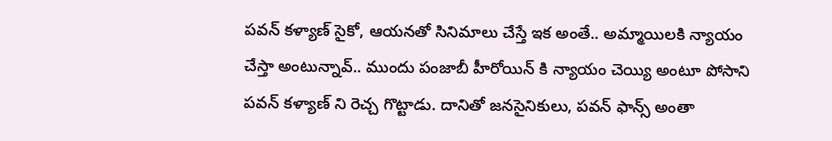పవన్ కళ్యాణ్ సైకో, ఆయనతో సినిమాలు చేస్తే ఇక అంతే.. అమ్మాయిలకి న్యాయం చేస్తా అంటున్నావ్.. ముందు పంజాబీ హీరోయిన్ కి న్యాయం చెయ్యి అంటూ పోసాని పవన్ కళ్యాణ్ ని రెచ్చ గొట్టాడు. దానితో జనసైనికులు, పవన్ ఫాన్స్ అంతా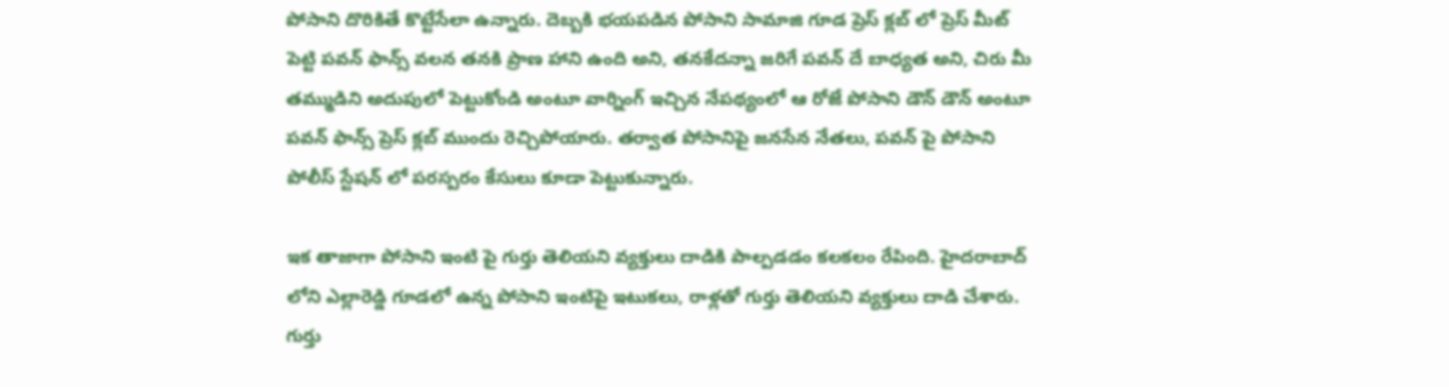పోసాని దొరికితే కొట్టేసేలా ఉన్నారు. దెబ్బకి భయపడిన పోసాని సామాజి గూడ ప్రెస్ క్లబ్ లో ప్రెస్ మీట్ పెట్టి పవన్ ఫాన్స్ వలన తనకి ప్రాణ హాని ఉంది అని, తనకేదన్నా జరిగే పవన్ దే బాధ్యత అని, చిరు మీ తమ్ముడిని అదుపులో పెట్టుకోండి అంటూ వార్నింగ్ ఇచ్చిన నేపథ్యంలో ఆ రోజే పోసాని డౌన్ డౌన్ అంటూ పవన్ ఫాన్స్ ప్రెస్ క్లబ్ ముందు రెచ్చిపోయారు. తర్వాత పోసానిపై జనసేన నేతలు, పవన్ పై పోసాని పోలీస్ స్టేషన్ లో పరస్పరం కేసులు కూడా పెట్టుకున్నారు.

ఇక తాజాగా పోసాని ఇంటి పై గుర్తు తెలియని వ్యక్తులు దాడికి పాల్పడడం కలకలం రేపింది. హైదరాబాద్ లోని ఎల్లారెడ్డి గూడలో ఉన్న పోసాని ఇంటిపై ఇటుకలు, రాళ్లతో గుర్తు తెలియని వ్యక్తులు దాడి చేశారు. గుర్తు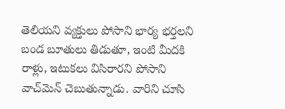తెలియని వ్యక్తులు పోసాని భార్య భర్తలని బండ బూతులు తిడుతూ, ఇంటి మీదకి రాళ్లు, ఇటుకలు విసిరారని పోసాని వాచ్‌మెన్ చెబుతున్నాడు. వారిని చూసి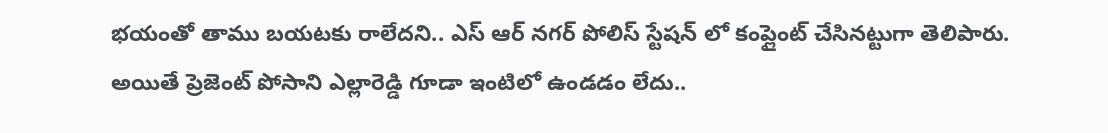భయంతో తాము బయటకు రాలేదని.. ఎస్ ఆర్ నగర్ పోలిస్ స్టేషన్ లో కంప్లైంట్ చేసినట్టుగా తెలిపారు. అయితే ప్రెజెంట్ పోసాని ఎల్లారెడ్డి గూడా ఇంటిలో ఉండడం లేదు..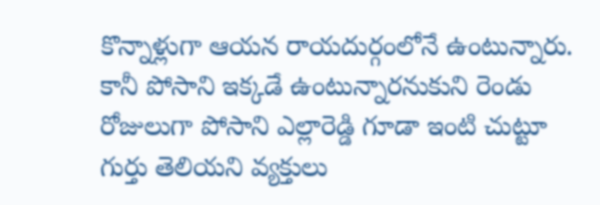కొన్నాళ్లుగా ఆయన రాయదుర్గంలోనే ఉంటున్నారు. కానీ పోసాని ఇక్కడే ఉంటున్నారనుకుని రెండు రోజులుగా పోసాని ఎల్లారెడ్డి గూడా ఇంటి చుట్టూ గుర్తు తెలియని వ్యక్తులు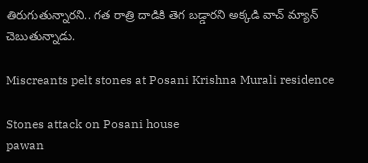తిరుగుతున్నారని.. గత రాత్రి దాడికి తెగ బడ్డారని అక్కడి వాచ్ మ్యాన్ చెబుతున్నాడు.

Miscreants pelt stones at Posani Krishna Murali residence

Stones attack on Posani house
pawan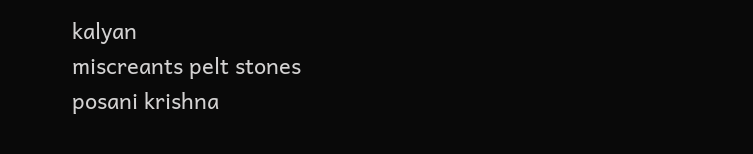kalyan
miscreants pelt stones
posani krishna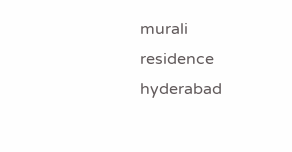murali
residence
hyderabad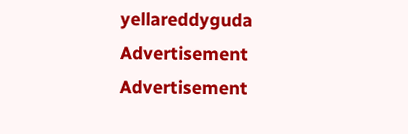yellareddyguda
Advertisement
Advertisement